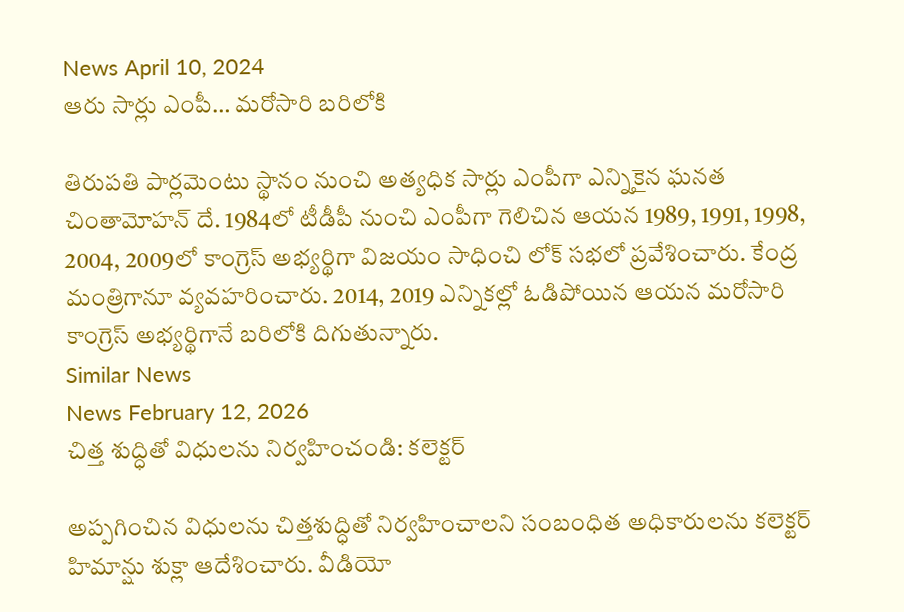News April 10, 2024
ఆరు సార్లు ఎంపీ… మరోసారి బరిలోకి

తిరుపతి పార్లమెంటు స్థానం నుంచి అత్యధిక సార్లు ఎంపీగా ఎన్నికైన ఘనత చింతామోహన్ దే. 1984లో టీడీపీ నుంచి ఎంపీగా గెలిచిన ఆయన 1989, 1991, 1998, 2004, 2009లో కాంగ్రెస్ అభ్యర్థిగా విజయం సాధించి లోక్ సభలో ప్రవేశించారు. కేంద్ర మంత్రిగానూ వ్యవహరించారు. 2014, 2019 ఎన్నికల్లో ఓడిపోయిన ఆయన మరోసారి కాంగ్రెస్ అభ్యర్థిగానే బరిలోకి దిగుతున్నారు.
Similar News
News February 12, 2026
చిత్త శుద్ధితో విధులను నిర్వహించండి: కలెక్టర్

అప్పగించిన విధులను చిత్తశుద్ధితో నిర్వహించాలని సంబంధిత అధికారులను కలెక్టర్ హిమాన్షు శుక్లా ఆదేశించారు. వీడియో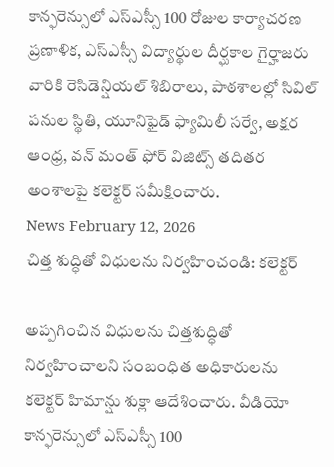కాన్ఫరెన్సులో ఎస్ఎస్సీ 100 రోజుల కార్యాచరణ ప్రణాళిక, ఎస్ఎస్సీ విద్యార్థుల దీర్ఘకాల గైర్హాజరు వారికి రెసిడెన్షియల్ శిబిరాలు, పాఠశాలల్లో సివిల్ పనుల స్థితి, యూనిఫైడ్ ఫ్యామిలీ సర్వే, అక్షర ఆంధ్ర, వన్ మంత్ ఫోర్ విజిట్స్ తదితర అంశాలపై కలెక్టర్ సమీక్షించారు.
News February 12, 2026
చిత్త శుద్ధితో విధులను నిర్వహించండి: కలెక్టర్

అప్పగించిన విధులను చిత్తశుద్ధితో నిర్వహించాలని సంబంధిత అధికారులను కలెక్టర్ హిమాన్షు శుక్లా ఆదేశించారు. వీడియో కాన్ఫరెన్సులో ఎస్ఎస్సీ 100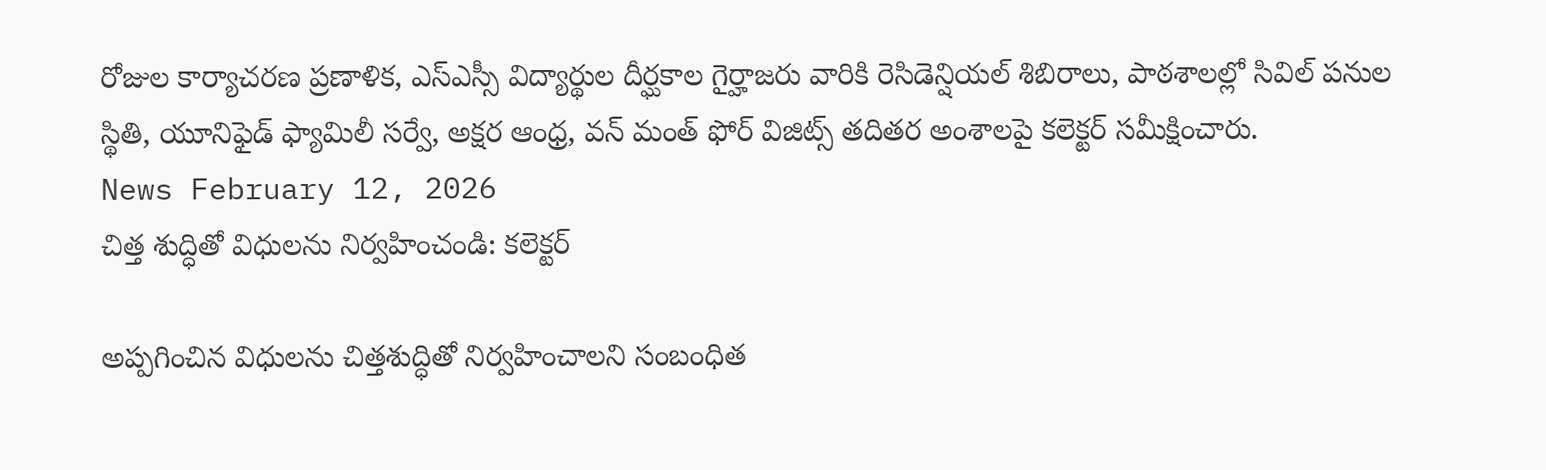రోజుల కార్యాచరణ ప్రణాళిక, ఎస్ఎస్సీ విద్యార్థుల దీర్ఘకాల గైర్హాజరు వారికి రెసిడెన్షియల్ శిబిరాలు, పాఠశాలల్లో సివిల్ పనుల స్థితి, యూనిఫైడ్ ఫ్యామిలీ సర్వే, అక్షర ఆంధ్ర, వన్ మంత్ ఫోర్ విజిట్స్ తదితర అంశాలపై కలెక్టర్ సమీక్షించారు.
News February 12, 2026
చిత్త శుద్ధితో విధులను నిర్వహించండి: కలెక్టర్

అప్పగించిన విధులను చిత్తశుద్ధితో నిర్వహించాలని సంబంధిత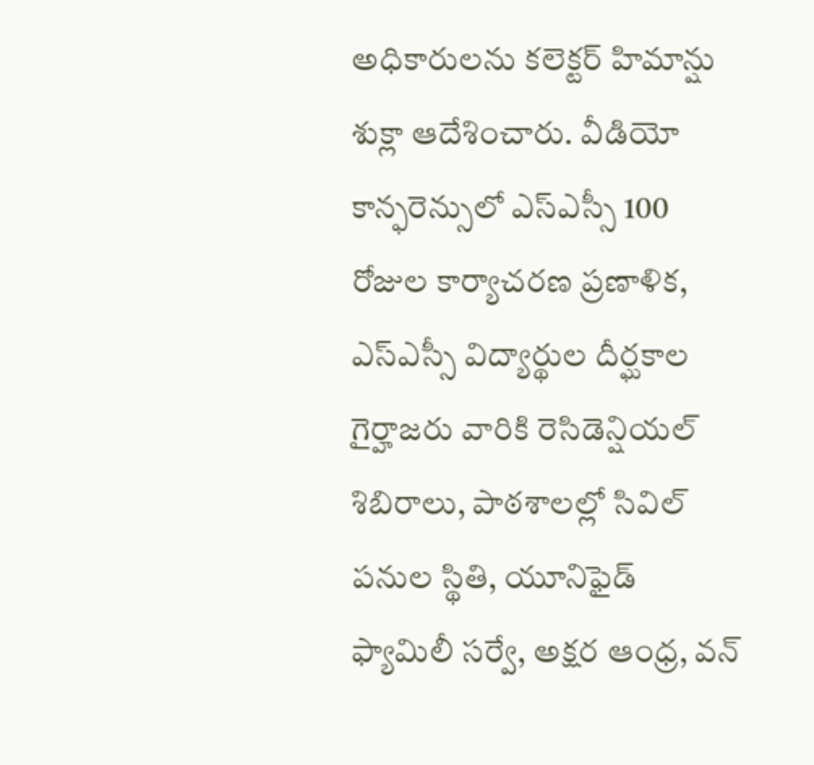అధికారులను కలెక్టర్ హిమాన్షు శుక్లా ఆదేశించారు. వీడియో కాన్ఫరెన్సులో ఎస్ఎస్సీ 100 రోజుల కార్యాచరణ ప్రణాళిక, ఎస్ఎస్సీ విద్యార్థుల దీర్ఘకాల గైర్హాజరు వారికి రెసిడెన్షియల్ శిబిరాలు, పాఠశాలల్లో సివిల్ పనుల స్థితి, యూనిఫైడ్ ఫ్యామిలీ సర్వే, అక్షర ఆంధ్ర, వన్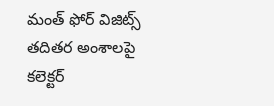మంత్ ఫోర్ విజిట్స్ తదితర అంశాలపై కలెక్టర్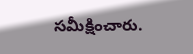సమీక్షించారు.